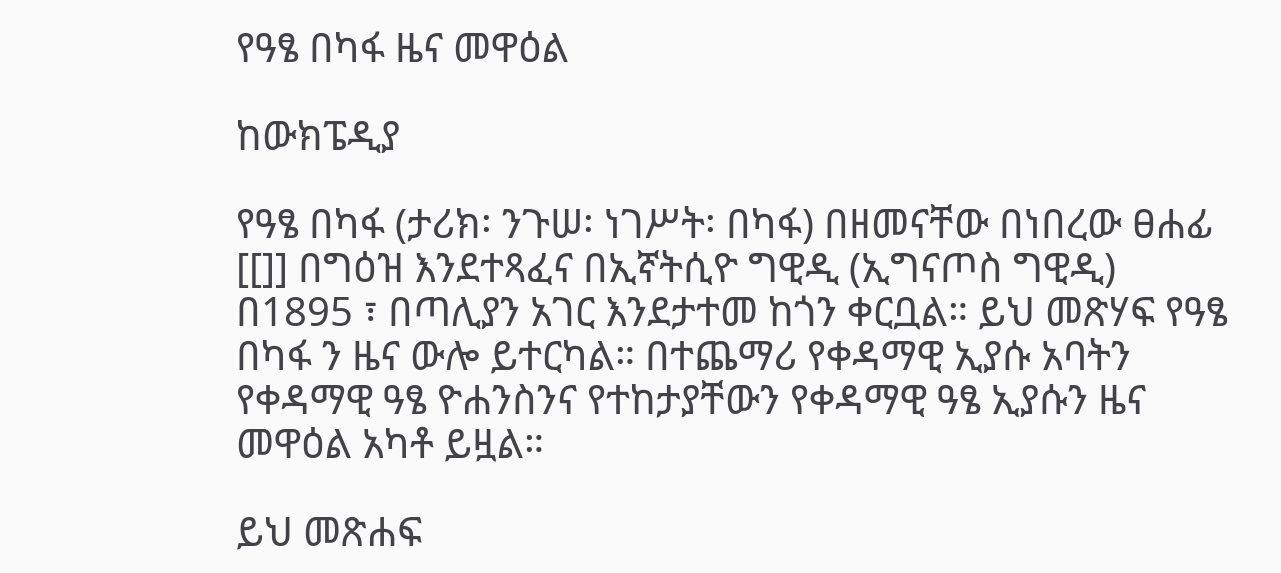የዓፄ በካፋ ዜና መዋዕል

ከውክፔዲያ

የዓፄ በካፋ (ታሪክ፡ ንጉሠ፡ ነገሥት፡ በካፋ) በዘመናቸው በነበረው ፀሐፊ [[]] በግዕዝ እንደተጻፈና በኢኛትሲዮ ግዊዲ (ኢግናጦስ ግዊዲ) በ1895 ፣ በጣሊያን አገር እንደታተመ ከጎን ቀርቧል። ይህ መጽሃፍ የዓፄ በካፋ ን ዜና ውሎ ይተርካል። በተጨማሪ የቀዳማዊ ኢያሱ አባትን የቀዳማዊ ዓፄ ዮሐንስንና የተከታያቸውን የቀዳማዊ ዓፄ ኢያሱን ዜና መዋዕል አካቶ ይዟል።

ይህ መጽሐፍ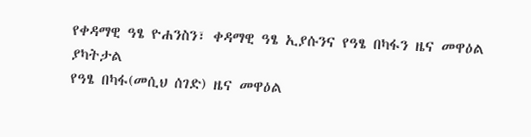የቀዳማዊ ዓፄ ዮሐንስን፣ ቀዳማዊ ዓፄ ኢያሱንና የዓፄ በካፋን ዜና መዋዕል ያካትታል
የዓፄ በካፋ(መሲህ ሰገድ) ዜና መዋዕል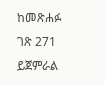ከመጽሐፉ ገጽ 271 ይጀምራል